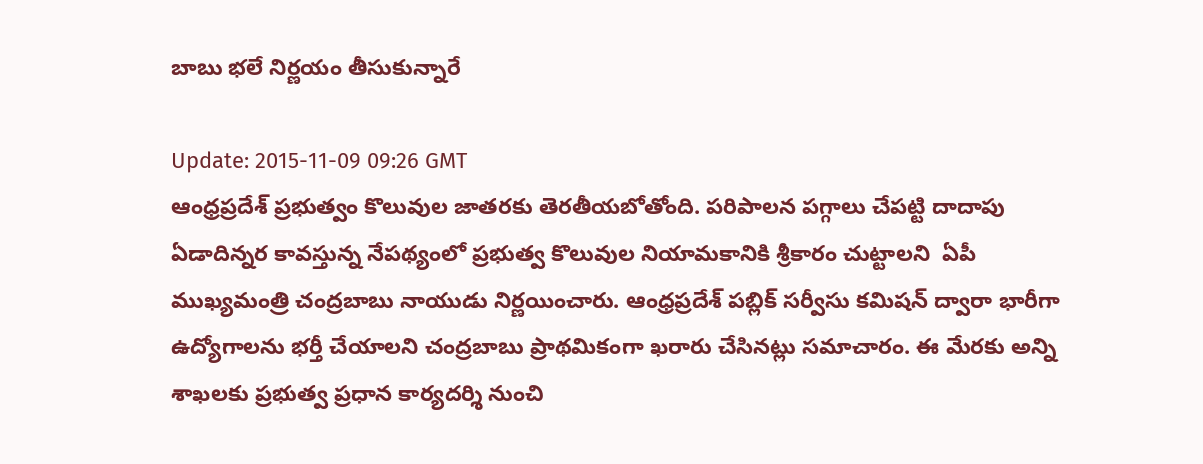బాబు భ‌లే నిర్ణ‌యం తీసుకున్నారే

Update: 2015-11-09 09:26 GMT
ఆంధ్ర‌ప్ర‌దేశ్ ప్ర‌భుత్వం కొలువుల జాత‌ర‌కు తెర‌తీయ‌బోతోంది. ప‌రిపాల‌న ప‌గ్గాలు చేప‌ట్టి దాదాపు ఏడాదిన్న‌ర కావ‌స్తున్న నేప‌థ్యంలో ప్ర‌భుత్వ కొలువుల నియామ‌కానికి శ్రీ‌కారం చుట్టాలని  ఏపీ ముఖ్య‌మంత్రి చంద్ర‌బాబు నాయుడు నిర్ణయించారు. ఆంధ్ర‌ప్ర‌దేశ్ పబ్లిక్‌ సర్వీసు కమిషన్‌ ద్వారా భారీగా ఉద్యోగాలను భర్తీ చేయాలని చంద్ర‌బాబు ప్రాథ‌మికంగా ఖ‌రారు చేసిన‌ట్లు స‌మాచారం. ఈ మేర‌కు అన్ని శాఖలకు ప్రభుత్వ ప్రధాన కార్యదర్శి నుంచి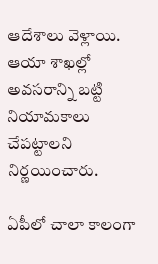ఆదేశాలు వెళ్లాయి. ఆయా శాఖల్లో అవసరాన్ని బట్టి నియామకాలు చేపట్టాలని నిర్ణయించారు.

ఏపీలో చాలా కాలంగా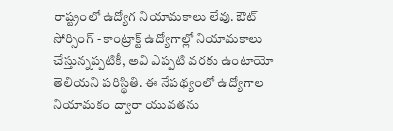రాష్ట్రంలో ఉద్యోగ నియామకాలు లేవు. ఔట్‌ సోర్సింగ్‌ - కాంట్రాక్ట్‌ ఉద్యోగాల్లో నియామకాలు చేస్తున్నప్పటికీ, అవి ఎప్పటి వరకు ఉంటాయో తెలియని పరిస్థితి. ఈ నేప‌థ్యంలో ఉద్యోగాల నియామ‌కం ద్వారా యువతను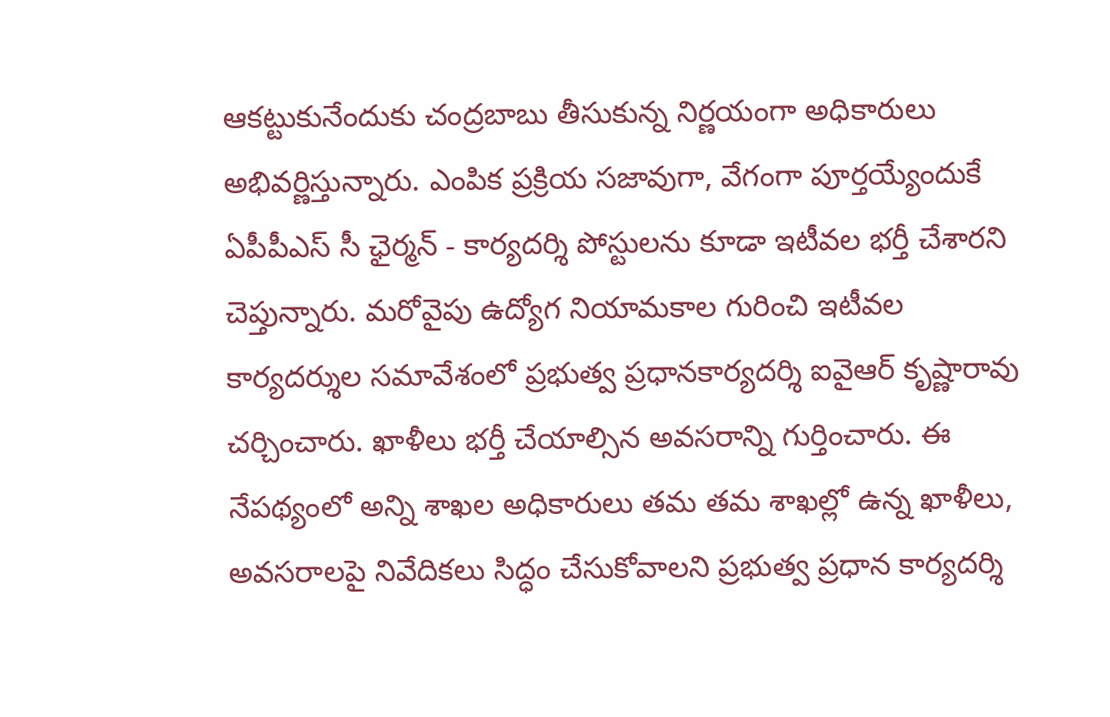ఆకట్టుకునేందుకు చంద్రబాబు తీసుకున్న నిర్ణయంగా అధికారులు అభివర్ణిస్తున్నారు. ఎంపిక ప్ర‌క్రియ స‌జావుగా, వేగంగా పూర్త‌య్యేందుకే ఏపీపీఎస్‌ సీ ఛైర్మన్‌ - కార్యదర్శి పోస్టులను కూడా ఇటీవల భర్తీ చేశార‌ని చెప్తున్నారు. మ‌రోవైపు ఉద్యోగ నియామకాల గురించి ఇటీవల కార్యదర్శుల సమావేశంలో ప్ర‌భుత్వ ప్ర‌ధాన‌కార్య‌ద‌ర్శి ఐవైఆర్‌ కృష్ణారావు చర్చించారు. ఖాళీలు భ‌ర్తీ చేయాల్సిన అవ‌స‌రాన్ని గుర్తించారు. ఈ నేప‌థ్యంలో అన్ని శాఖల అధికారులు తమ తమ శాఖల్లో ఉన్న ఖాళీలు, అవసరాలపై నివేదికలు సిద్ధం చేసుకోవాలని ప్రభుత్వ ప్రధాన కార్యదర్శి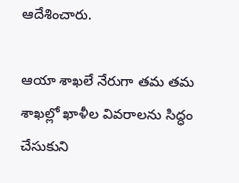ఆదేశించారు.

ఆయా శాఖలే నేరుగా తమ తమ శాఖల్లో ఖాళీల వివరాలను సిద్ధం చేసుకుని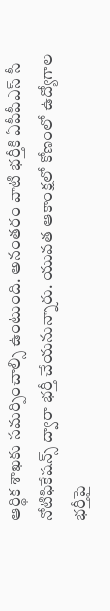ఆర్థిక శాఖకు సమర్పించాల్సి ఉంటుంది. అనంతరం వాటి భర్తీకి ఏపీపీఎస్‌ సీ నోటిఫికేష‌న్స్ ద్వారా భ‌ర్తీ చేయ‌నున్నారు. యువ‌త ఆకాంక్ష‌లో కోణంలో ఉద్యోగాల భర్తీపై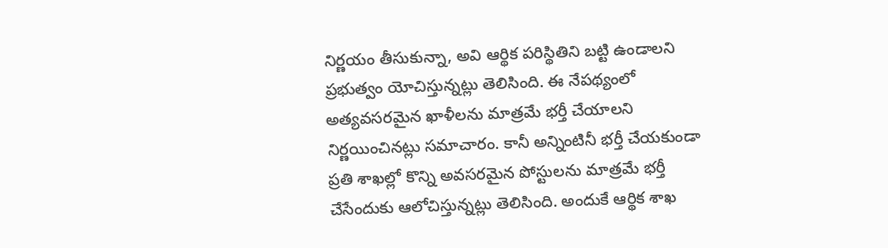నిర్ణయం తీసుకున్నా, అవి ఆర్థిక పరిస్థితిని బట్టి ఉండాలని ప్ర‌భుత్వం యోచిస్తున్నట్లు తెలిసింది. ఈ నేప‌థ్యంలో అత్యవసరమైన ఖాళీలను మాత్రమే భర్తీ చేయాలని నిర్ణయించినట్లు సమాచారం. కానీ అన్నింటినీ భర్తీ చేయకుండా ప్రతి శాఖల్లో కొన్ని అవసరమైన పోస్టులను మాత్రమే భర్తీ చేసేందుకు ఆలోచిస్తున్నట్లు తెలిసింది. అందుకే ఆర్థిక శాఖ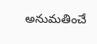అనుమతించే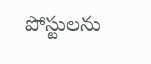పోస్టులను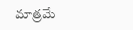మాత్రమే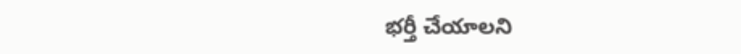భర్తీ చేయాలని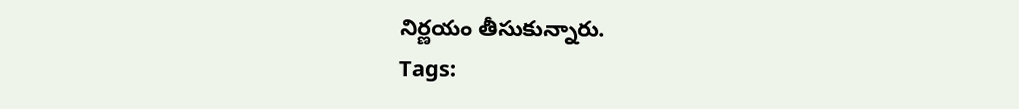నిర్ణ‌యం తీసుకున్నారు.
Tags: